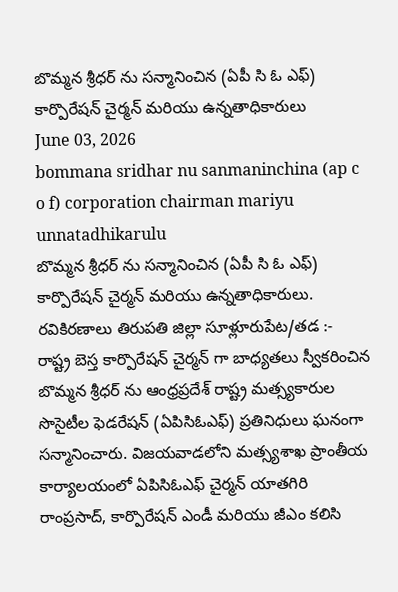బొమ్మన శ్రీధర్ ను సన్మానించిన (ఏపీ సి ఓ ఎఫ్) కార్పొరేషన్ చైర్మన్ మరియు ఉన్నతాధికారులు
June 03, 2026
bommana sridhar nu sanmaninchina (ap c o f) corporation chairman mariyu unnatadhikarulu
బొమ్మన శ్రీధర్ ను సన్మానించిన (ఏపీ సి ఓ ఎఫ్) కార్పొరేషన్ చైర్మన్ మరియు ఉన్నతాధికారులు.
రవికిరణాలు తిరుపతి జిల్లా సూళ్లూరుపేట/తడ :-
రాష్ట్ర బెస్త కార్పొరేషన్ చైర్మన్ గా బాధ్యతలు స్వీకరించిన బొమ్మన శ్రీధర్ ను ఆంధ్రప్రదేశ్ రాష్ట్ర మత్స్యకారుల సొసైటీల ఫెడరేషన్ (ఏపిసిఓఎఫ్) ప్రతినిధులు ఘనంగా సన్మానించారు. విజయవాడలోని మత్స్యశాఖ ప్రాంతీయ కార్యాలయంలో ఏపిసిఓఎఫ్ చైర్మన్ యాతగిరి రాంప్రసాద్, కార్పొరేషన్ ఎండీ మరియు జీఎం కలిసి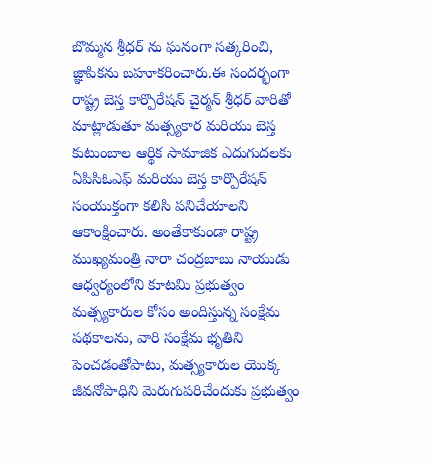బొమ్మన శ్రీధర్ ను ఘనంగా సత్కరించి, జ్ఞాపికను బహూకరించారు.ఈ సందర్భంగా రాష్ట్ర బెస్త కార్పొరేషన్ చైర్మన్ శ్రీధర్ వారితో మాట్లాడుతూ మత్స్యకార మరియు బెస్త కుటుంబాల ఆర్థిక సామాజిక ఎదుగుదలకు ఏపిసిఓఎఫ్ మరియు బెస్త కార్పొరేషన్ సంయుక్తంగా కలిసి పనిచేయాలని ఆకాంక్షించారు. అంతేకాకుండా రాష్ట్ర ముఖ్యమంత్రి నారా చంద్రబాబు నాయుడు ఆధ్వర్యంలోని కూటమి ప్రభుత్వం మత్స్యకారుల కోసం అందిస్తున్న సంక్షేమ పథకాలను, వారి సంక్షేమ భృతిని పెంచడంతోపాటు, మత్స్యకారుల యొక్క జీవనోపాధిని మెరుగుపరిచేందుకు ప్రభుత్వం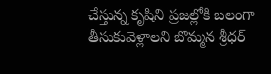చేస్తున్న కృషిని ప్రజల్లోకి బలంగా తీసుకువెళ్లాలని బొమ్మన శ్రీధర్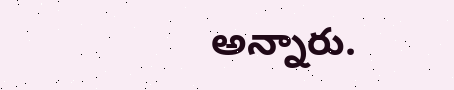అన్నారు.